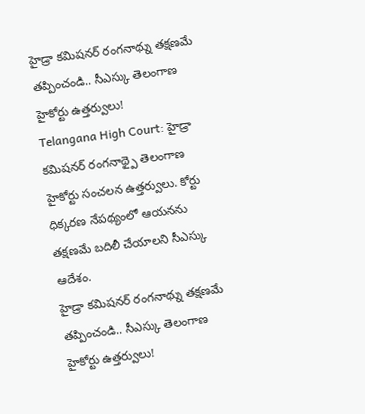హైడ్రా కమిషనర్ రంగనాథ్ను తక్షణమే తప్పించండి.. సీఎస్కు తెలంగాణ హైకోర్టు ఉత్తర్వులు!
Telangana High Court: హైడ్రా కమిషనర్ రంగనాథ్పై తెలంగాణ హైకోర్టు సంచలన ఉత్తర్వులు. కోర్టు ధిక్కరణ నేపథ్యంలో ఆయనను తక్షణమే బదిలీ చేయాలని సీఎస్కు ఆదేశం.
హైడ్రా కమిషనర్ రంగనాథ్ను తక్షణమే తప్పించండి.. సీఎస్కు తెలంగాణ హైకోర్టు ఉత్తర్వులు!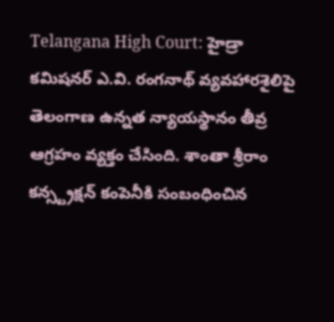Telangana High Court: హైడ్రా కమిషనర్ ఎ.వి. రంగనాథ్ వ్యవహారశైలిపై తెలంగాణ ఉన్నత న్యాయస్థానం తీవ్ర ఆగ్రహం వ్యక్తం చేసింది. శాంతా శ్రీరాం కన్స్ట్రక్షన్ కంపెనీకి సంబంధించిన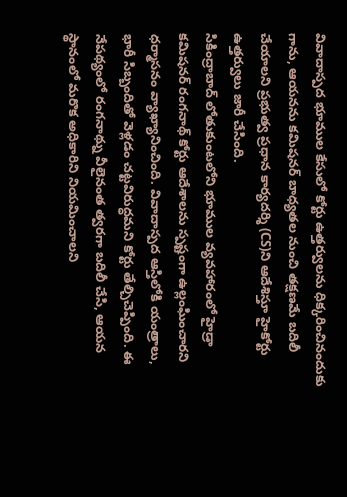వివాదాస్పద భూముల కేసులో కోర్టు ఉత్తర్వులను ధిక్కరించినందుకు గాను, ఆయనను కమిషనర్ బాధ్యతల నుంచి తక్షణమే బదిలీ చేయాలని ప్రభుత్వ ప్రధాన కార్యదర్శి (CS)ని ఆదేశిస్తూ హైకోర్టు ఉత్తర్వులు జారీ చేసింది.
సికింద్రాబాద్ లోతుకుంటలోని భూముల వ్యవహారంలో హైడ్రా కమిషనర్ రంగనాథ్ కోర్టు ఆదేశాలను స్పష్టంగా ఉల్లంఘించారని ధర్మాసనం వ్యాఖ్యానించింది. వివాదాస్పద ఆస్తిలోకి యంత్రాలు, భారీ సిబ్బందితో వెళ్లడం చట్టవిరుద్ధమని కోర్టు తేల్చిచెప్పింది. ఈ నేపథ్యంలో రంగనాథ్ను వీలైనంత త్వరగా బదిలీ చేసి, ఆయన స్థానంలో మరొక అధికారిని నియమించాలని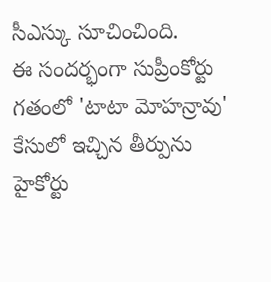సీఎస్కు సూచించింది.
ఈ సందర్భంగా సుప్రీంకోర్టు గతంలో 'టాటా మోహన్రావు' కేసులో ఇచ్చిన తీర్పును హైకోర్టు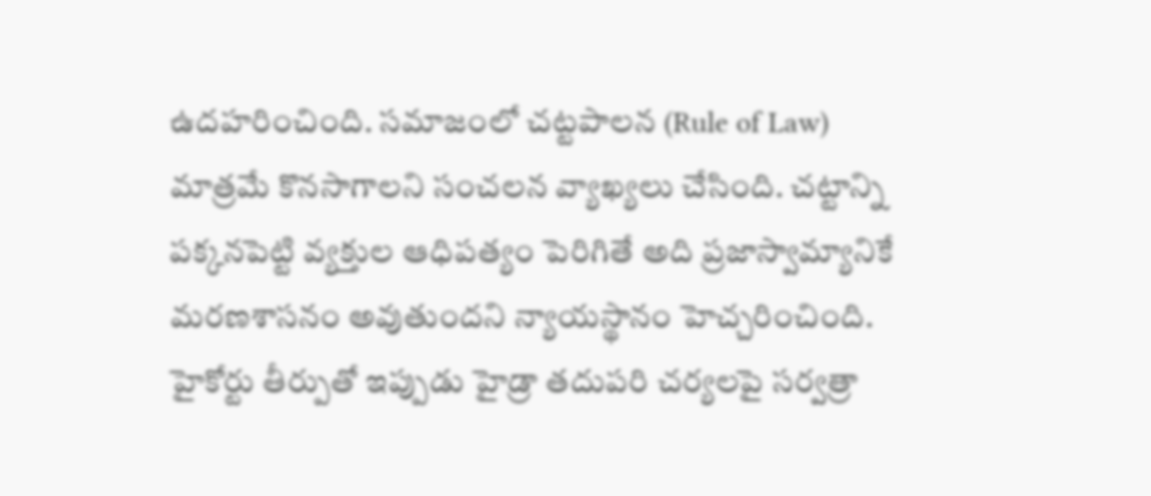ఉదహరించింది. సమాజంలో చట్టపాలన (Rule of Law) మాత్రమే కొనసాగాలని సంచలన వ్యాఖ్యలు చేసింది. చట్టాన్ని పక్కనపెట్టి వ్యక్తుల ఆధిపత్యం పెరిగితే అది ప్రజాస్వామ్యానికే మరణశాసనం అవుతుందని న్యాయస్థానం హెచ్చరించింది. హైకోర్టు తీర్పుతో ఇప్పుడు హైడ్రా తదుపరి చర్యలపై సర్వత్రా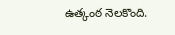ఉత్కంఠ నెలకొంది.